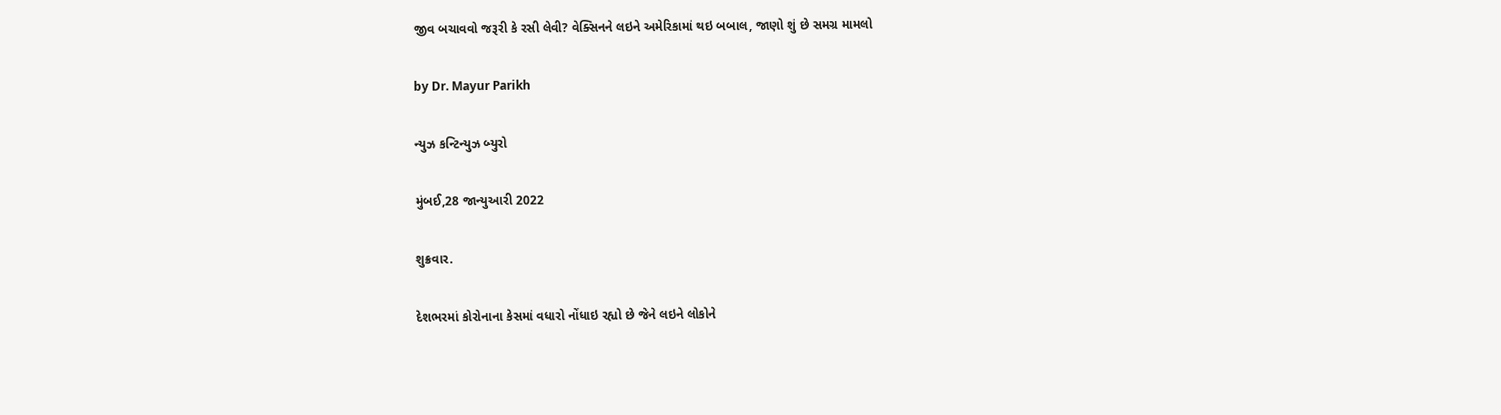જીવ બચાવવો જરૂરી કે રસી લેવી? વેક્સિનને લઇને અમેરિકામાં થઇ બબાલ, જાણો શું છે સમગ્ર મામલો

by Dr. Mayur Parikh

ન્યુઝ કન્ટિન્યુઝ બ્યુરો

મુંબઈ,28 જાન્યુઆરી 2022

શુક્રવાર.

દેશભરમાં કોરોનાના કેસમાં વધારો નોંધાઇ રહ્યો છે જેને લઇને લોકોને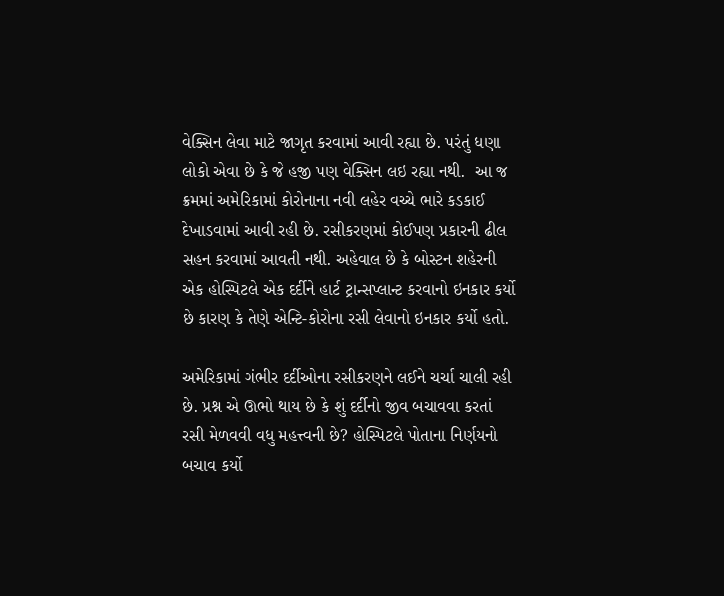વેક્સિન લેવા માટે જાગૃત કરવામાં આવી રહ્યા છે. પરંતું ધણા લોકો એવા છે કે જે હજી પણ વેક્સિન લઇ રહ્યા નથી.  આ જ ક્રમમાં અમેરિકામાં કોરોનાના નવી લહેર વચ્ચે ભારે કડકાઈ દેખાડવામાં આવી રહી છે. રસીકરણમાં કોઈપણ પ્રકારની ઢીલ સહન કરવામાં આવતી નથી. અહેવાલ છે કે બોસ્ટન શહેરની એક હોસ્પિટલે એક દર્દીને હાર્ટ ટ્રાન્સપ્લાન્ટ કરવાનો ઇનકાર કર્યો છે કારણ કે તેણે એન્ટિ-કોરોના રસી લેવાનો ઇનકાર કર્યો હતો.

અમેરિકામાં ગંભીર દર્દીઓના રસીકરણને લઈને ચર્ચા ચાલી રહી છે. પ્રશ્ન એ ઊભો થાય છે કે શું દર્દીનો જીવ બચાવવા કરતાં રસી મેળવવી વધુ મહત્ત્વની છે? હોસ્પિટલે પોતાના નિર્ણયનો બચાવ કર્યો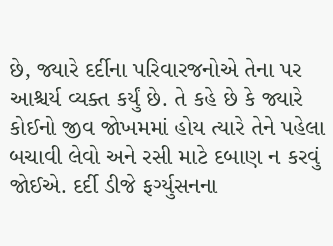છે, જ્યારે દર્દીના પરિવારજનોએ તેના પર આશ્ચર્ય વ્યક્ત કર્યું છે. તે કહે છે કે જ્યારે કોઈનો જીવ જોખમમાં હોય ત્યારે તેને પહેલા બચાવી લેવો અને રસી માટે દબાણ ન કરવું જોઈએ. દર્દી ડીજે ફર્ગ્યુસનના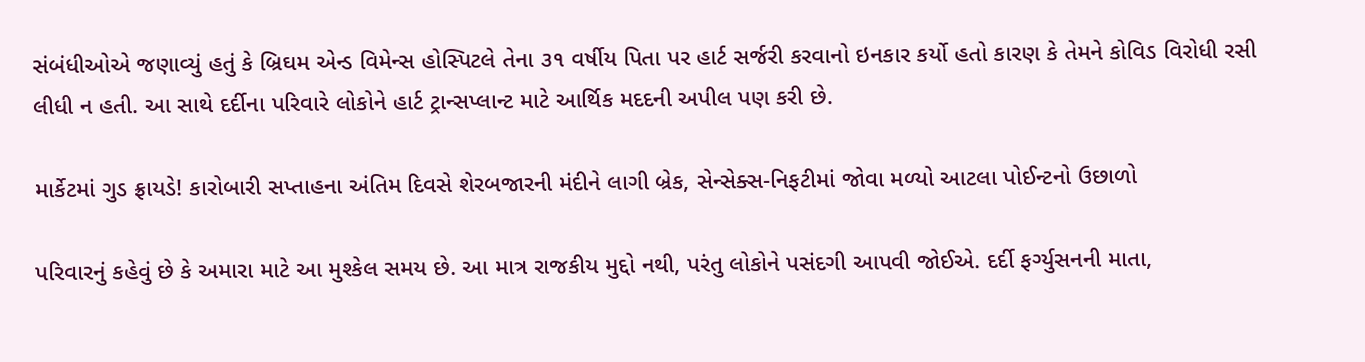સંબંધીઓએ જણાવ્યું હતું કે બ્રિઘમ એન્ડ વિમેન્સ હોસ્પિટલે તેના ૩૧ વર્ષીય પિતા પર હાર્ટ સર્જરી કરવાનો ઇનકાર કર્યો હતો કારણ કે તેમને કોવિડ વિરોધી રસી લીધી ન હતી. આ સાથે દર્દીના પરિવારે લોકોને હાર્ટ ટ્રાન્સપ્લાન્ટ માટે આર્થિક મદદની અપીલ પણ કરી છે.

માર્કેટમાં ગુડ ફ્રાયડે! કારોબારી સપ્તાહના અંતિમ દિવસે શેરબજારની મંદીને લાગી બ્રેક, સેન્સેક્સ-નિફટીમાં જોવા મળ્યો આટલા પોઈન્ટનો ઉછાળો

પરિવારનું કહેવું છે કે અમારા માટે આ મુશ્કેલ સમય છે. આ માત્ર રાજકીય મુદ્દો નથી, પરંતુ લોકોને પસંદગી આપવી જોઈએ. દર્દી ફર્ગ્યુસનની માતા,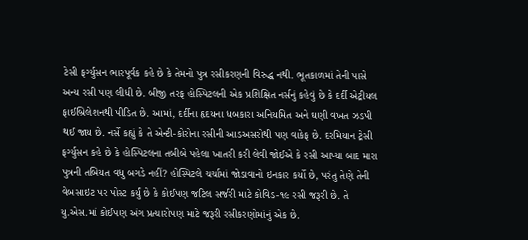ટેસી ફર્ગ્યુસન ભારપૂર્વક કહે છે કે તેમનો પુત્ર રસીકરણની વિરુદ્ધ નથી. ભૂતકાળમાં તેની પાસે અન્ય રસી પણ લીધી છે. બીજી તરફ હોસ્પિટલની એક પ્રશિક્ષિત નર્સનું કહેવું છે કે દર્દી એટ્રીયલ ફાઈબ્રિલેશનથી પીડિત છે. આમાં, દર્દીના હૃદયના ધબકારા અનિયમિત અને ઘણી વખત ઝડપી થઈ જાય છે. નર્સે કહ્યું કે તે એન્ટી-કોરોના રસીની આડઅસરોથી પણ વાકેફ છે. દરમિયાન ટ્રેસી ફર્ગ્યુસન કહે છે કે હોસ્પિટલના તબીબે પહેલા ખાતરી કરી લેવી જોઈએ કે રસી આપ્યા બાદ મારા પુત્રની તબિયત વધુ બગડે નહીં? હોસ્પિટલે ચર્ચામાં જોડાવાનો ઇનકાર કર્યો છે, પરંતુ તેણે તેની વેબસાઇટ પર પોસ્ટ કર્યું છે કે કોઈપણ જટિલ સર્જરી માટે કોવિડ-૧૯ રસી જરૂરી છે. તે યુ.એસ.માં કોઈપણ અંગ પ્રત્યારોપણ માટે જરૂરી રસીકરણોમાંનું એક છે.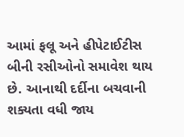આમાં ફલૂ અને હીપેટાઈટીસ બીની રસીઓનો સમાવેશ થાય છે. આનાથી દર્દીના બચવાની શક્યતા વધી જાય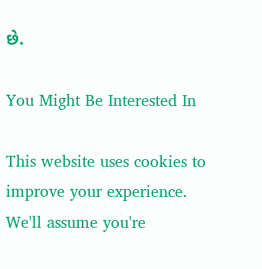છે.

You Might Be Interested In

This website uses cookies to improve your experience. We'll assume you're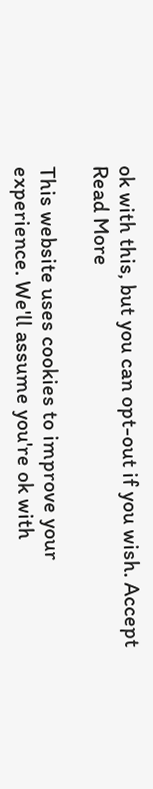ok with this, but you can opt-out if you wish. Accept Read More

This website uses cookies to improve your experience. We'll assume you're ok with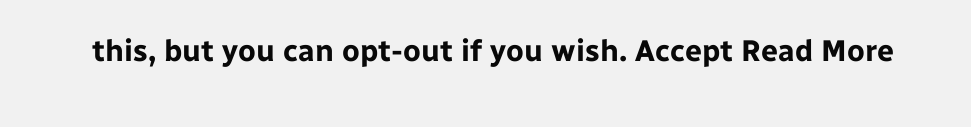this, but you can opt-out if you wish. Accept Read More